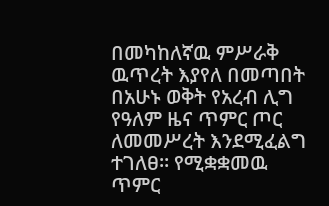በመካከለኛዉ ምሥራቅ ዉጥረት እያየለ በመጣበት በአሁኑ ወቅት የአረብ ሊግ የዓለም ዜና ጥምር ጦር ለመመሥረት እንደሚፈልግ ተገለፀ። የሚቋቋመዉ ጥምር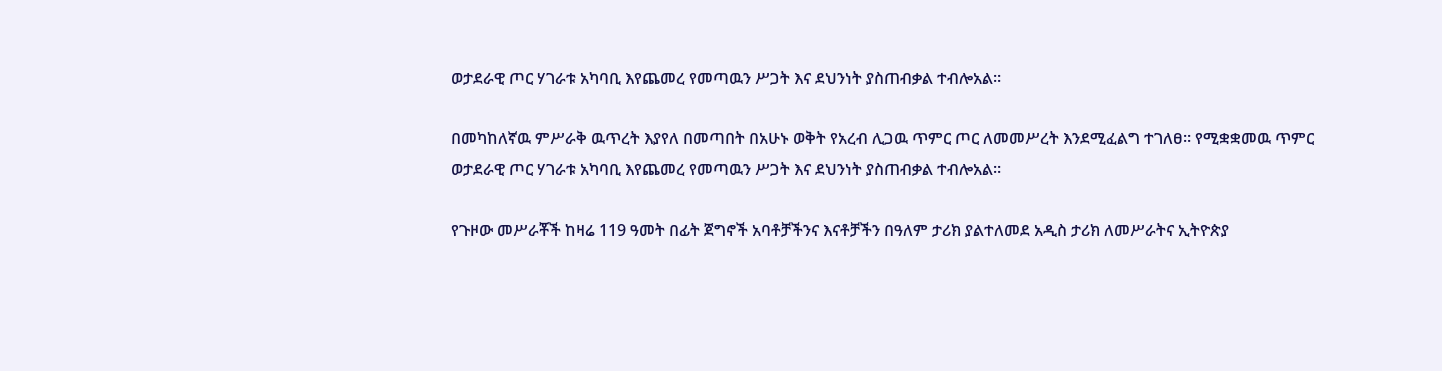ወታደራዊ ጦር ሃገራቱ አካባቢ እየጨመረ የመጣዉን ሥጋት እና ደህንነት ያስጠብቃል ተብሎአል።

በመካከለኛዉ ምሥራቅ ዉጥረት እያየለ በመጣበት በአሁኑ ወቅት የአረብ ሊጋዉ ጥምር ጦር ለመመሥረት እንደሚፈልግ ተገለፀ። የሚቋቋመዉ ጥምር ወታደራዊ ጦር ሃገራቱ አካባቢ እየጨመረ የመጣዉን ሥጋት እና ደህንነት ያስጠብቃል ተብሎአል።

የጉዞው መሥራቾች ከዛሬ 119 ዓመት በፊት ጀግኖች አባቶቻችንና እናቶቻችን በዓለም ታሪክ ያልተለመደ አዲስ ታሪክ ለመሥራትና ኢትዮጵያ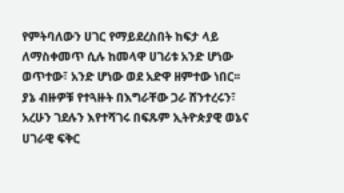የምትባለውን ሀገር የማይደረስበት ከፍታ ላይ ለማስቀመጥ ሲሉ ከመላዋ ሀገሪቱ አንድ ሆነው ወጥተው፣ አንድ ሆነው ወደ አድዋ ዘምተው ነበር፡፡ ያኔ ብዙዎቹ የተጓዙት በእግራቸው ጋራ ሸንተረሩን፣ አረሁን ገደሉን እየተሻገሩ በፍጹም ኢትዮጵያዊ ወኔና ሀገራዊ ፍቅር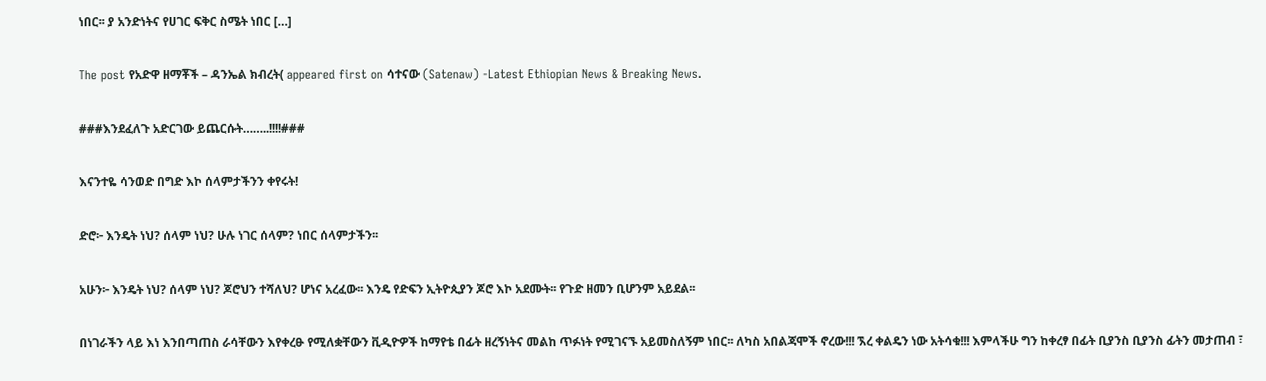ነበር፡፡ ያ አንድነትና የሀገር ፍቅር ስሜት ነበር […]

The post የአድዋ ዘማቾች – ዳንኤል ክብረት( appeared first on ሳተናው (Satenaw) -Latest Ethiopian News & Breaking News.

###እንደፈለጉ አድርገው ይጨርሱት……..!!!!###

እናንተዬ ሳንወድ በግድ እኮ ሰላምታችንን ቀየሩት!

ድሮ፦ እንዴት ነህ? ሰላም ነህ? ሁሉ ነገር ሰላም? ነበር ሰላምታችን፡፡

አሁን፦ እንዴት ነህ? ሰላም ነህ? ጆሮህን ተሻለህ? ሆነና አረፈው፡፡ እንዴ የድፍን ኢትዮጲያን ጆሮ እኮ አደሙት፡፡ የጉድ ዘመን ቢሆንም አይደል፡፡

በነገራችን ላይ እነ እንበጣጠስ ራሳቸውን እየቀረፁ የሚለቋቸውን ቪዲዮዎች ከማየቴ በፊት ዘረኝነትና መልከ ጥፉነት የሚገናኙ አይመስለኝም ነበር፡፡ ለካስ አበልጃሞች ኖረው!!! ኧረ ቀልዴን ነው አትሳቁ!!! እምላችሁ ግን ከቀረፃ በፊት ቢያንስ ቢያንስ ፊትን መታጠብ ፣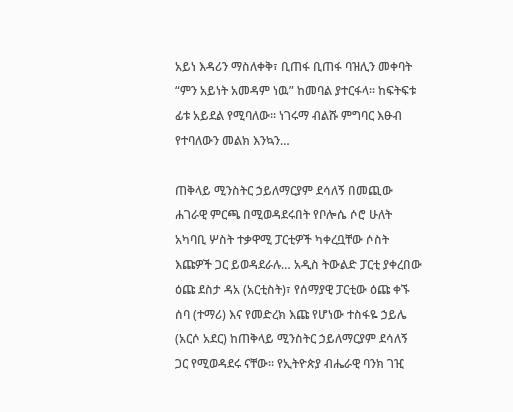አይነ እዳሪን ማስለቀቅ፣ ቢጠፋ ቢጠፋ ባዝሊን መቀባት “ምን አይነት አመዳም ነዉ” ከመባል ያተርፋላ፡፡ ከፍትፍቱ ፊቱ አይደል የሚባለው፡፡ ነገሩማ ብልሹ ምግባር እፁብ የተባለውን መልክ እንኳን…

ጠቅላይ ሚንስትር ኃይለማርያም ደሳለኝ በመጪው ሐገራዊ ምርጫ በሚወዳደሩበት የቦሎሴ ሶሮ ሁለት አካባቢ ሦስት ተቃዋሚ ፓርቲዎች ካቀረቧቸው ሶስት እጩዎች ጋር ይወዳደራሉ… አዲስ ትውልድ ፓርቲ ያቀረበው ዕጩ ደስታ ዳአ (አርቲስት)፣ የሰማያዊ ፓርቲው ዕጩ ቀኙ ሰባ (ተማሪ) እና የመድረክ እጩ የሆነው ተስፋዬ ኃይሌ (አርሶ አደር) ከጠቅላይ ሚንስትር ኃይለማርያም ደሳለኝ ጋር የሚወዳደሩ ናቸው፡፡ የኢትዮጵያ ብሔራዊ ባንክ ገዢ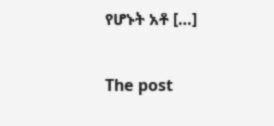የሆኑት አቶ […]

The post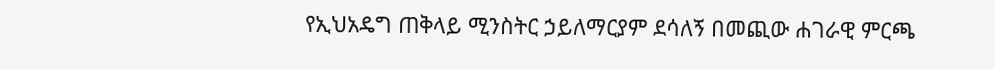የኢህአዴግ ጠቅላይ ሚንስትር ኃይለማርያም ደሳለኝ በመጪው ሐገራዊ ምርጫ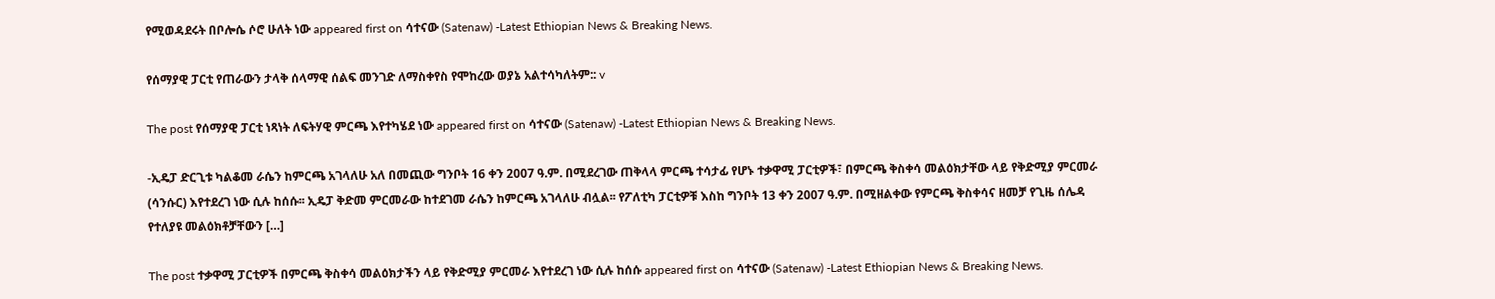የሚወዳደሩት በቦሎሴ ሶሮ ሁለት ነው appeared first on ሳተናው (Satenaw) -Latest Ethiopian News & Breaking News.

የሰማያዊ ፓርቲ የጠራውን ታላቅ ሰላማዊ ሰልፍ መንገድ ለማስቀየስ የሞከረው ወያኔ አልተሳካለትም:: v

The post የሰማያዊ ፓርቲ ነጻነት ለፍትሃዊ ምርጫ እየተካሄደ ነው appeared first on ሳተናው (Satenaw) -Latest Ethiopian News & Breaking News.

-ኢዴፓ ድርጊቱ ካልቆመ ራሴን ከምርጫ አገላለሁ አለ በመጪው ግንቦት 16 ቀን 2007 ዓ.ም. በሚደረገው ጠቅላላ ምርጫ ተሳታፊ የሆኑ ተቃዋሚ ፓርቲዎች፣ በምርጫ ቅስቀሳ መልዕክታቸው ላይ የቅድሚያ ምርመራ (ሳንሱር) እየተደረገ ነው ሲሉ ከሰሱ፡፡ ኢዴፓ ቅድመ ምርመራው ከተደገመ ራሴን ከምርጫ አገላለሁ ብሏል፡፡ የፖለቲካ ፓርቲዎቹ እስከ ግንቦት 13 ቀን 2007 ዓ.ም. በሚዘልቀው የምርጫ ቅስቀሳና ዘመቻ የጊዜ ሰሌዳ የተለያዩ መልዕክቶቻቸውን […]

The post ተቃዋሚ ፓርቲዎች በምርጫ ቅስቀሳ መልዕክታችን ላይ የቅድሚያ ምርመራ እየተደረገ ነው ሲሉ ከሰሱ appeared first on ሳተናው (Satenaw) -Latest Ethiopian News & Breaking News.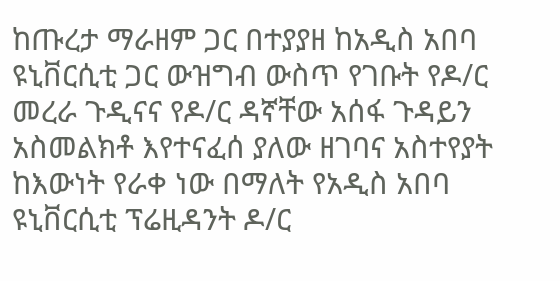ከጡረታ ማራዘም ጋር በተያያዘ ከአዲስ አበባ ዩኒቨርሲቲ ጋር ውዝግብ ውስጥ የገቡት የዶ/ር መረራ ጉዲናና የዶ/ር ዳኛቸው አሰፋ ጉዳይን አስመልክቶ እየተናፈሰ ያለው ዘገባና አስተየያት ከእውነት የራቀ ነው በማለት የአዲስ አበባ ዩኒቨርሲቲ ፕሬዚዳንት ዶ/ር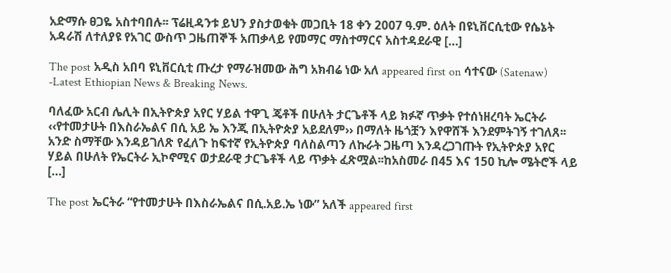አድማሱ ፀጋዬ አስተባበሉ፡፡ ፕሬዚዳንቱ ይህን ያስታወቁት መጋቢት 18 ቀን 2007 ዓ.ም. ዕለት በዩኒቨርሲቲው የሴኔት አዳራሽ ለተለያዩ የአገር ውስጥ ጋዜጠኞች አጠቃላይ የመማር ማስተማርና አስተዳደራዊ […]

The post አዲስ አበባ ዩኒቨርሲቲ ጡረታ የማራዝመው ሕግ አክብሬ ነው አለ appeared first on ሳተናው (Satenaw) -Latest Ethiopian News & Breaking News.

ባለፈው አርብ ሌሊት በኢትዮጵያ አየር ሃይል ተዋጊ ጄቶች በሁለት ታርጌቶች ላይ ክፉኛ ጥቃት የተሰነዘረባት ኤርትራ ‹‹የተመታሁት በእስራኤልና በሲ አይ ኤ እንጂ በኢትዮጵያ አይደለም›› በማለት ዜጎቿን እየዋሸች እንደምትገኝ ተገለጸ፡፡ አንድ ስማቸው እንዳይገለጽ የፈለጉ ከፍተኛ የኢትዮጵያ ባለስልጣን ለኩራት ጋዜጣ እንዳረጋገጡት የኢትዮጵያ አየር ሃይል በሁለት የኤርትራ ኢኮኖሚና ወታደራዊ ታርጌቶች ላይ ጥቃት ፈጽሟል፡፡ከአስመራ በ45 እና 150 ኪሎ ሜትሮች ላይ […]

The post ኤርትራ “የተመታሁት በእስራኤልና በሲ.አይ.ኤ ነው” አለች appeared first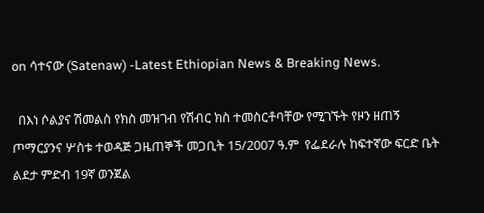on ሳተናው (Satenaw) -Latest Ethiopian News & Breaking News.

  በእነ ሶልያና ሽመልስ የክስ መዝገብ የሽብር ክስ ተመስርቶባቸው የሚገኙት የዞን ዘጠኝ ጦማርያንና ሦስቱ ተወዳጅ ጋዜጠኞች መጋቢት 15/2007 ዓ.ም  የፌደራሉ ከፍተኛው ፍርድ ቤት ልደታ ምድብ 19ኛ ወንጀል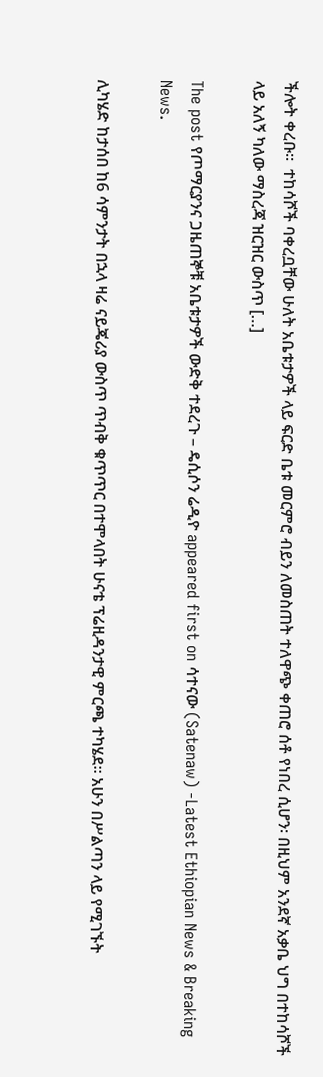ችሎት ቀረቡ፡፡  ተከሳሾች ባቀረቧቸው ሁለት አቤቱታዎች ላይ ፍርድ ቤቱ መርምሮ ብይን ለመስጠት ተለዋጭ ቀጠሮ ሰቶ የነበረ ሲሆን፡ በዚህም አንደኛ አቃቤ ህግ በተከሳሾች ላይ አለኝ ካለው ማስረጃ ዝርዝር ውስጥ […]

The post የጦማርያንና ጋዜጠኞቹ አቤቱታዎች ውድቅ ተደረጉ – ዴሲሶን ሬዲዮ appeared first on ሳተናው (Satenaw) -Latest Ethiopian News & Breaking News.

ሊካሄድ ከታሰበ ከ6 ሳምንታት በኋላ ዛሬ ናይጄሪያ ውስጥ ጥብቅ ቁጥጥር በተሞላበት ሁናቴ ፕሬዚዳንታዊ ምርጫ ተካሄደ። አሁን በሥልጣን ላይ የሚገኙት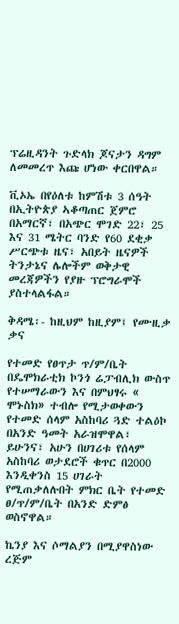ፕሬዚዳንት ጉድላክ ጆናታን ዳግም ለመመረጥ እጩ ሆነው ቀርበዋል።

ቪኦኤ በየዕለቱ ከምሽቱ 3 ሰዓት በኢትዮጵያ ኣቆጣጠር ጀምሮ በአማርኛ፣ በአጭር ሞገድ 22፣ 25 እና 31 ሜትር ባንድ የ60 ደቂቃ ሥርጭቱ ዜና፣ አበይት ዜናዎች ትንታኔና ሌሎችም ወቅታዊ መረጃዎችን የያዙ ፕሮግራሞች ያስተላልፋል።

ቅዳሜ፡- ከዚህም ከዚያም፤ የሙዚቃ ቃና

የተመድ የፀጥታ ጥ/ም/ቤት በዴሞክራቲክ ኮንጎ ሬፓብሊክ ውስጥ የተሠማራውን እና በምህፃሩ « ሞኑስክ» ተብሎ የሚታወቀውን የተመድ ሰላም አስከባሪ ጓድ ተልዕኮ በአንድ ዓመት አራዝሞዋል፣ ይሁንና፣ አሁን በሀገሪቱ የሰላም አስከባሪ ወታደሮች ቁጥር በ2000 እንዲቀንስ 15 ሀገራት የሚጠቃለሉበት ምክር ቤት የተመድ ፀ/ጥ/ም/ቤት በአንድ ድምፅ ወስኖዋል።

ኬንያ እና ሶማልያን በሚያዋስነው ረጅም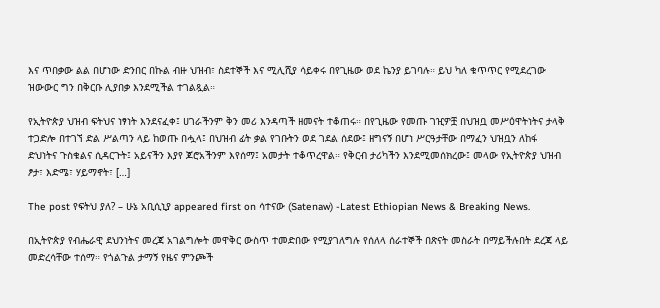እና ጥበቃው ልል በሆነው ድንበር በኩል ብዙ ህዝብ፣ ስደተኞች እና ሚሊሺያ ሳይቀሩ በየጊዜው ወደ ኬንያ ይገባሉ። ይህ ካለ ቁጥጥር የሚደረገው ዝውውር ግን በቅርቡ ሊያበቃ እንደሚችል ተገልጿል።

የኢትዮጵያ ህዝብ ፍትህና ነፃነት እንደናፈቀ፤ ሀገራችንም ቅን መሪ እንዳጣች ዘመናት ተቆጠሩ። በየጊዜው የመጡ ገዢዎቿ በህዝቧ መሥዕዋትነትና ታላቅ ተጋድሎ በተገኘ ድል ሥልጣን ላይ ከወጡ በሗላ፤ በህዝብ ፊት ቃል የገቡትን ወደ ገደል ሰደው፤ ዘግናኝ በሆነ ሥርዓታቸው በማፈን ህዝቧን ለከፋ ድህነትና ጉስቁልና ሲዳርጉት፤ አይናችን እያየ ጆሮአችንም እየሰማ፤ አመታት ተቆጥረዋል። የቅርብ ታሪካችን እንደሚመሰክረው፤ መላው የኢትዮጵያ ህዝብ ፆታ፣ እድሜ፣ ሃይማኖት፣ […]

The post የፍትህ ያለ? – ሁኔ አቢሲኒያ appeared first on ሳተናው (Satenaw) -Latest Ethiopian News & Breaking News.

በኢትዮጵያ የብሔራዊ ደህንነትና መረጃ አገልግሎት መዋቅር ውስጥ ተመድበው የሚያገለግሉ የሰለላ ሰራተኞች በጽናት መስራት በማይችሉበት ደረጃ ላይ መድረሳቸው ተሰማ። የጎልጉል ታማኝ የዜና ምንጮች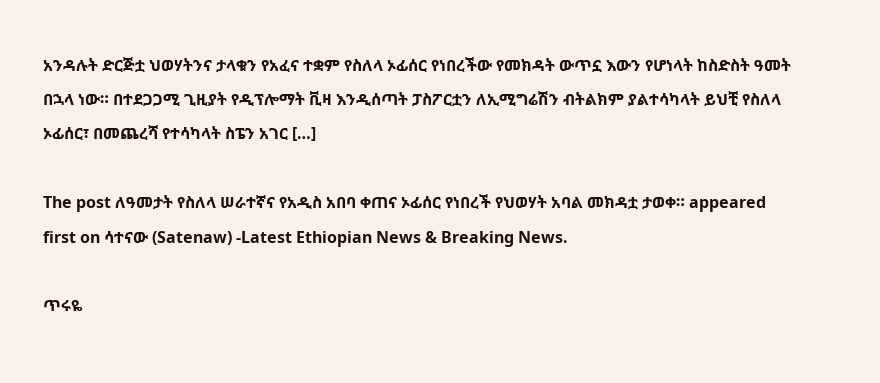አንዳሉት ድርጅቷ ህወሃትንና ታላቁን የአፈና ተቋም የስለላ ኦፊሰር የነበረችው የመክዳት ውጥኗ እውን የሆነላት ከስድስት ዓመት በኋላ ነው። በተደጋጋሚ ጊዚያት የዲፕሎማት ቪዛ እንዲሰጣት ፓስፖርቷን ለኢሚግሬሽን ብትልክም ያልተሳካላት ይህቺ የስለላ ኦፊሰር፣ በመጨረሻ የተሳካላት ስፔን አገር […]

The post ለዓመታት የስለላ ሠራተኛና የአዲስ አበባ ቀጠና ኦፊሰር የነበረች የህወሃት አባል መክዳቷ ታወቀ። appeared first on ሳተናው (Satenaw) -Latest Ethiopian News & Breaking News.

ጥሩዬ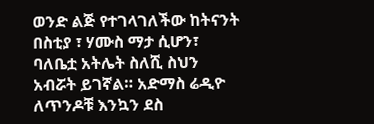ወንድ ልጅ የተገላገለችው ከትናንት በስቲያ ፣ ሃሙስ ማታ ሲሆን፣ ባለቤቷ አትሌት ስለሺ ስህን አብሯት ይገኛል። አድማስ ሬዲዮ ለጥንዶቹ እንኳን ደስ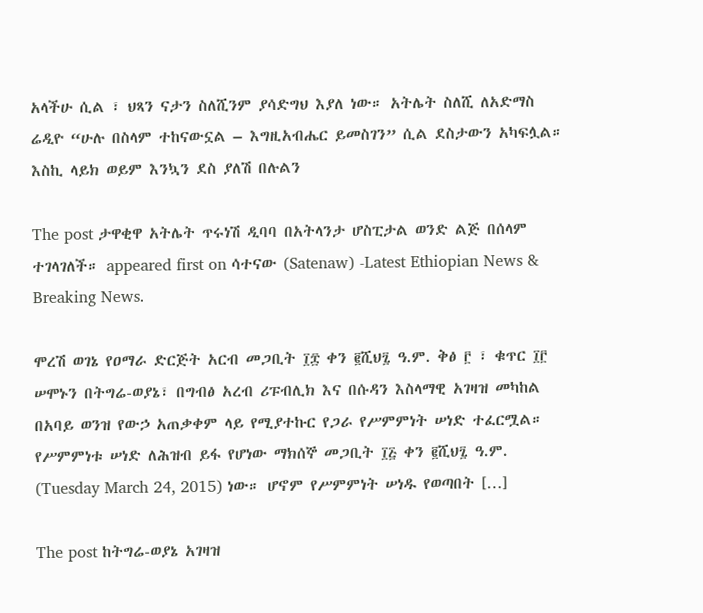አላችሁ ሲል ፣ ህጻን ናታን ስለሺንም ያሳድግህ እያለ ነው። አትሌት ስለሺ ለአድማስ ሬዲዮ “ሁሉ በስላም ተከናውኗል – እግዚአብሔር ይመስገን” ሲል ደስታውን አካፍሏል። እስኪ ላይክ ወይም እንኳን ደስ ያለሽ በሉልን

The post ታዋቂዋ አትሌት ጥሩነሽ ዲባባ በአትላንታ ሆስፒታል ወንድ ልጅ በሰላም ተገላገለች። appeared first on ሳተናው (Satenaw) -Latest Ethiopian News & Breaking News.

ሞረሽ ወገኔ የዐማራ ድርጅት አርብ መጋቢት ፲፰ ቀን ፪ሺህ፯ ዓ.ም. ቅፅ ፫ ፣ ቁጥር ፲፫ ሠሞኑን በትግሬ-ወያኔ፣ በግብፅ አረብ ሪፑብሊክ እና በሱዳን እስላማዊ አገዛዝ መካከል በአባይ ወንዝ የውኃ አጠቃቀም ላይ የሚያተኩር የጋራ የሥምምነት ሠነድ ተፈርሟል። የሥምምነቱ ሠነድ ለሕዝብ ይፋ የሆነው ማክሰኞ መጋቢት ፲፭ ቀን ፪ሺህ፯ ዓ.ም. (Tuesday March 24, 2015) ነው። ሆኖም የሥምምነት ሠነዱ የወጣበት […]

The post ከትግሬ-ወያኔ አገዛዝ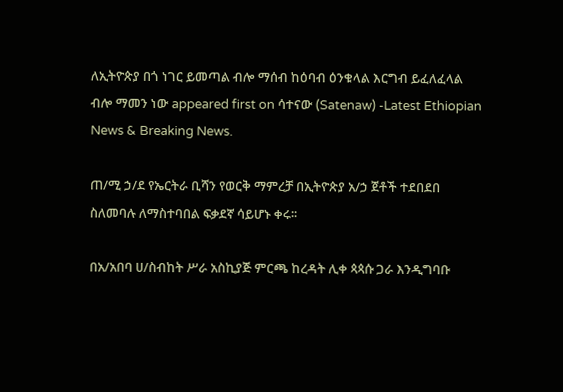ለኢትዮጵያ በጎ ነገር ይመጣል ብሎ ማሰብ ከዕባብ ዕንቁላል እርግብ ይፈለፈላል ብሎ ማመን ነው appeared first on ሳተናው (Satenaw) -Latest Ethiopian News & Breaking News.

ጠ/ሚ ኃ/ደ የኤርትራ ቢሻን የወርቅ ማምረቻ በኢትዮጵያ አ/ኃ ጀቶች ተደበደበ ስለመባሉ ለማስተባበል ፍቃደኛ ሳይሆኑ ቀሩ፡፡

በአ/አበባ ሀ/ስብከት ሥራ አስኪያጅ ምርጫ ከረዳት ሊቀ ጳጳሱ ጋራ እንዲግባቡ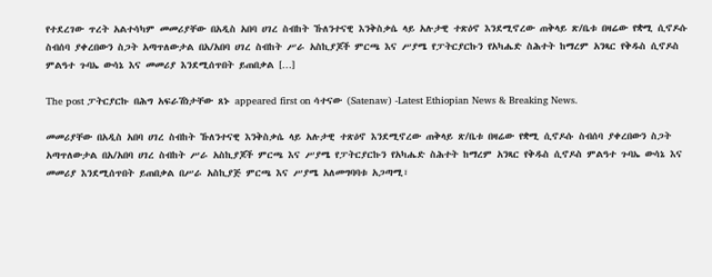የተደረገው ጥረት አልተሳካም መመሪያቸው በአዲስ አበባ ሀገረ ስብከት ኹለንተናዊ እንቅስቃሴ ላይ አሉታዊ ተጽዕኖ እንደሚኖረው ጠቅላይ ጽ/ቤቱ በዛሬው የቋሚ ሲኖዶሱ ስብሰባ ያቀረበውን ስጋት አጣጥለውታል በአ/አበባ ሀገረ ስብከት ሥራ አስኪያጆች ምርጫ እና ሥያሜ የፓትርያርኩን የአካሔድ ስሕተት ከማረም አንጻር የቅዱስ ሲኖዶስ ምልዓተ ጉባኤ ውሳኔ እና መመሪያ እንደሚሰጥበት ይጠበቃል […]

The post ፓትርያርኩ በሕግ አፍራሽነታቸው ጸኑ appeared first on ሳተናው (Satenaw) -Latest Ethiopian News & Breaking News.

መመሪያቸው በአዲስ አበባ ሀገረ ስብከት ኹለንተናዊ እንቅስቃሴ ላይ አሉታዊ ተጽዕኖ እንደሚኖረው ጠቅላይ ጽ/ቤቱ በዛሬው የቋሚ ሲኖዶሱ ስብሰባ ያቀረበውን ስጋት አጣጥለውታል በአ/አበባ ሀገረ ስብከት ሥራ አስኪያጆች ምርጫ እና ሥያሜ የፓትርያርኩን የአካሔድ ስሕተት ከማረም አንጻር የቅዱስ ሲኖዶስ ምልዓተ ጉባኤ ውሳኔ እና መመሪያ እንደሚሰጥበት ይጠበቃል በሥራ አስኪያጅ ምርጫ እና ሥያሜ አለመግባባቱ አጋጣሚ፣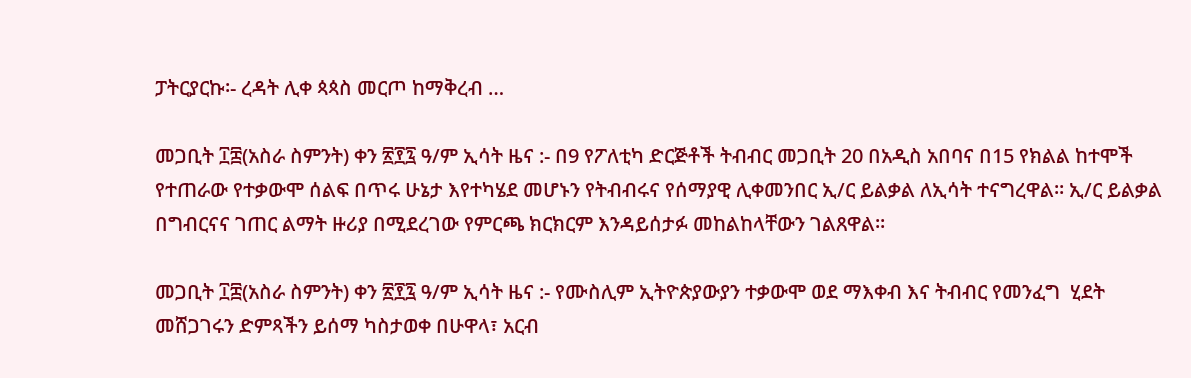ፓትርያርኩ፡- ረዳት ሊቀ ጳጳስ መርጦ ከማቅረብ …

መጋቢት ፲፰(አስራ ስምንት) ቀን ፳፻፯ ዓ/ም ኢሳት ዜና :- በ9 የፖለቲካ ድርጅቶች ትብብር መጋቢት 20 በአዲስ አበባና በ15 የክልል ከተሞች የተጠራው የተቃውሞ ሰልፍ በጥሩ ሁኔታ እየተካሄደ መሆኑን የትብብሩና የሰማያዊ ሊቀመንበር ኢ/ር ይልቃል ለኢሳት ተናግረዋል። ኢ/ር ይልቃል በግብርናና ገጠር ልማት ዙሪያ በሚደረገው የምርጫ ክርክርም እንዳይሰታፉ መከልከላቸውን ገልጸዋል።

መጋቢት ፲፰(አስራ ስምንት) ቀን ፳፻፯ ዓ/ም ኢሳት ዜና :- የሙስሊም ኢትዮጵያውያን ተቃውሞ ወደ ማእቀብ እና ትብብር የመንፈግ  ሂደት መሸጋገሩን ድምጻችን ይሰማ ካስታወቀ በሁዋላ፣ አርብ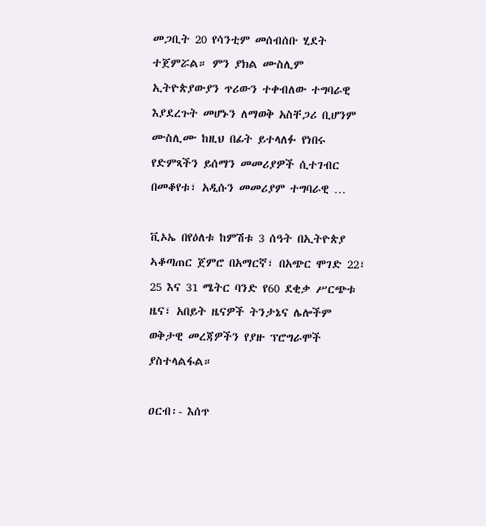መጋቢት 20 የሳንቲም መሰብሰቡ ሂደት ተጀምሯል። ምን ያክል ሙስሊም ኢትዮጵያውያን ጥሪውን ተቀብለው ተግባራዊ እያደረጉት መሆኑን ለማወቅ አስቸጋሪ ቢሆንም ሙስሊሙ ከዚህ በፊት ይተላለፉ የነበሩ የድምጻችን ይሰማን መመሪያዎች ሲተገብር በመቆየቱ፣ አዲሱን መመሪያም ተግባራዊ …

ቪኦኤ በየዕለቱ ከምሽቱ 3 ሰዓት በኢትዮጵያ ኣቆጣጠር ጀምሮ በአማርኛ፣ በአጭር ሞገድ 22፣ 25 እና 31 ሜትር ባንድ የ60 ደቂቃ ሥርጭቱ ዜና፣ አበይት ዜናዎች ትንታኔና ሌሎችም ወቅታዊ መረጃዎችን የያዙ ፕሮግራሞች ያስተላልፋል።

ዐርብ፡- እሰጥ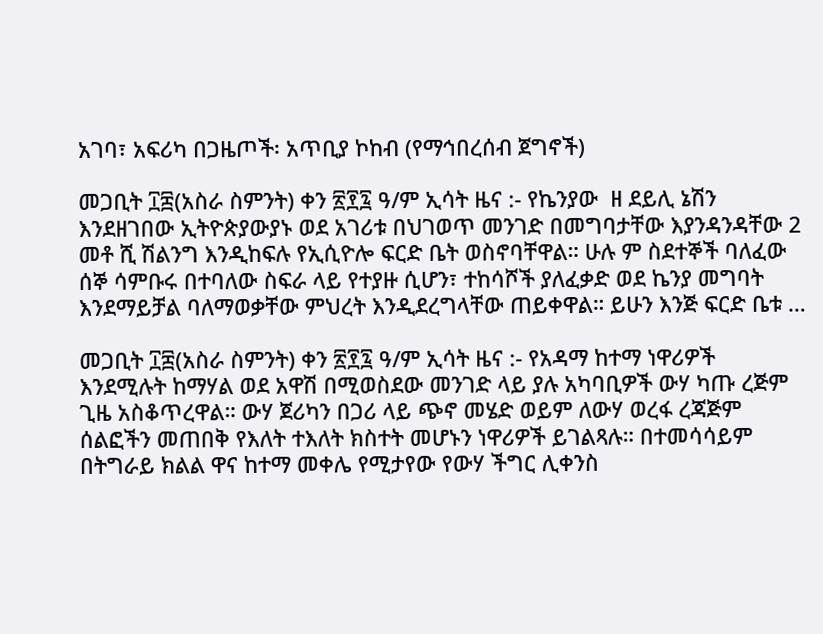አገባ፣ አፍሪካ በጋዜጦች፡ አጥቢያ ኮከብ (የማኅበረሰብ ጀግኖች)

መጋቢት ፲፰(አስራ ስምንት) ቀን ፳፻፯ ዓ/ም ኢሳት ዜና :- የኬንያው  ዘ ደይሊ ኔሽን እንደዘገበው ኢትዮጵያውያኑ ወደ አገሪቱ በህገወጥ መንገድ በመግባታቸው እያንዳንዳቸው 2 መቶ ሺ ሽልንግ እንዲከፍሉ የኢሲዮሎ ፍርድ ቤት ወስኖባቸዋል። ሁሉ ም ስደተኞች ባለፈው ሰኞ ሳምቡሩ በተባለው ስፍራ ላይ የተያዙ ሲሆን፣ ተከሳሾች ያለፈቃድ ወደ ኬንያ መግባት እንደማይቻል ባለማወቃቸው ምህረት እንዲደረግላቸው ጠይቀዋል። ይሁን እንጅ ፍርድ ቤቱ …

መጋቢት ፲፰(አስራ ስምንት) ቀን ፳፻፯ ዓ/ም ኢሳት ዜና :- የአዳማ ከተማ ነዋሪዎች እንደሚሉት ከማሃል ወደ አዋሽ በሚወስደው መንገድ ላይ ያሉ አካባቢዎች ውሃ ካጡ ረጅም ጊዜ አስቆጥረዋል። ውሃ ጀሪካን በጋሪ ላይ ጭኖ መሄድ ወይም ለውሃ ወረፋ ረጃጅም ሰልፎችን መጠበቅ የእለት ተእለት ክስተት መሆኑን ነዋሪዎች ይገልጻሉ። በተመሳሳይም በትግራይ ክልል ዋና ከተማ መቀሌ የሚታየው የውሃ ችግር ሊቀንስ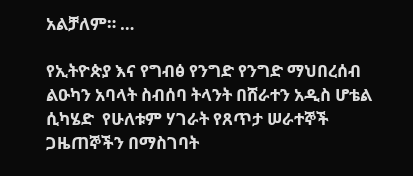አልቻለም። …

የኢትዮጵያ እና የግብፅ የንግድ የንግድ ማህበረሰብ ልዑካን አባላት ስብሰባ ትላንት በሸራተን አዲስ ሆቴል ሲካሄድ  የሁለቱም ሃገራት የጸጥታ ሠራተኞች ጋዜጠኞችን በማስገባት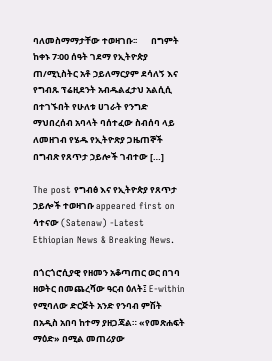ባለመስማማታቸው ተወዛገቡ፡፡       በግምት ከቀኑ 7፡00 ሰዓት ገደማ የኢትዮጵያ ጠ/ሚኒስትር አቶ ኃይለማርያም ደሳለኝ እና የግብጹ ፕሬዚደንት አብዱልፈታህ አልሲሲ በተገኙበት የሁለቱ ሀገራት የንግድ ማህበረሰብ አባላት ባሰተፈው ስብሰባ ላይ ለመዘገብ የሄዱ የኢትዮጽያ ጋዜጠኞች በግብጽ የጸጥታ ኃይሎች ገብተው […]

The post የግብፅ እና የኢትዮጵያ የጸጥታ ኃይሎች ተወዛገቡ appeared first on ሳተናው (Satenaw) -Latest Ethiopian News & Breaking News.

በጎርጎሮሲያዊ የዘመን አቆጣጠር ወር በገባ ዘወትር በመጨረሻው ዓርብ ዕለት፤ E-within የሚባለው ድርጅት አንድ የንባብ ምሽት በአዲስ አበባ ከተማ ያዘጋጃል። «የመጽሐፍት ማዕድ» በሚል መጠሪያው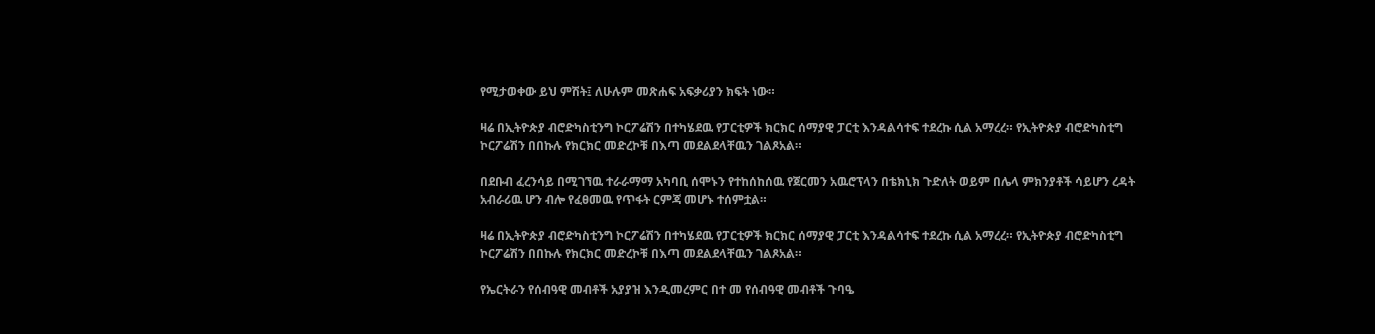የሚታወቀው ይህ ምሽት፤ ለሁሉም መጽሐፍ አፍቃሪያን ክፍት ነው።

ዛሬ በኢትዮጵያ ብሮድካስቲንግ ኮርፖሬሽን በተካሄደዉ የፓርቲዎች ክርክር ሰማያዊ ፓርቲ እንዳልሳተፍ ተደረኩ ሲል አማረረ። የኢትዮጵያ ብሮድካስቲግ ኮርፖሬሽን በበኩሉ የክርክር መድረኮቹ በእጣ መደልደላቸዉን ገልጾአል።

በደቡብ ፈረንሳይ በሚገኘዉ ተራራማማ አካባቢ ሰሞኑን የተከሰከሰዉ የጀርመን አዉሮፕላን በቴክኒክ ጉድለት ወይም በሌላ ምክንያቶች ሳይሆን ረዳት አብራሪዉ ሆን ብሎ የፈፀመዉ የጥፋት ርምጃ መሆኑ ተሰምቷል።

ዛሬ በኢትዮጵያ ብሮድካስቲንግ ኮርፖሬሽን በተካሄደዉ የፓርቲዎች ክርክር ሰማያዊ ፓርቲ እንዳልሳተፍ ተደረኩ ሲል አማረረ። የኢትዮጵያ ብሮድካስቲግ ኮርፖሬሽን በበኩሉ የክርክር መድረኮቹ በእጣ መደልደላቸዉን ገልጾአል።

የኤርትራን የሰብዓዊ መብቶች አያያዝ እንዲመረምር በተ መ የሰብዓዊ መብቶች ጉባዔ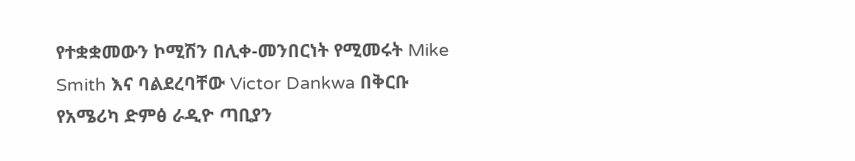የተቋቋመውን ኮሚሽን በሊቀ-መንበርነት የሚመሩት Mike Smith እና ባልደረባቸው Victor Dankwa በቅርቡ የአሜሪካ ድምፅ ራዲዮ ጣቢያን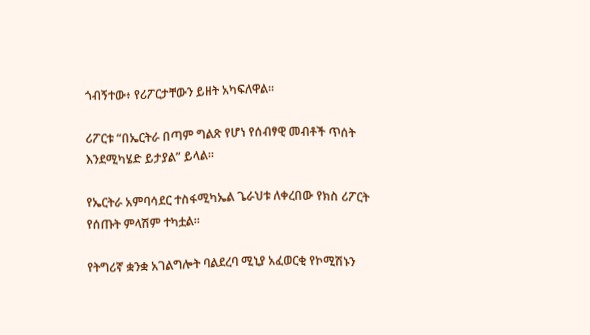ጎብኝተው፥ የሪፖርታቸውን ይዘት አካፍለዋል።

ሪፖርቱ “በኤርትራ በጣም ግልጽ የሆነ የሰብፃዊ መብቶች ጥሰት እንደሚካሄድ ይታያል” ይላል።

የኤርትራ አምባሳደር ተስፋሚካኤል ጌራህቱ ለቀረበው የክስ ሪፖርት የሰጡት ምላሽም ተካቷል።

የትግሪኛ ቋንቋ አገልግሎት ባልደረባ ሚኒያ አፈወርቂ የኮሚሽኑን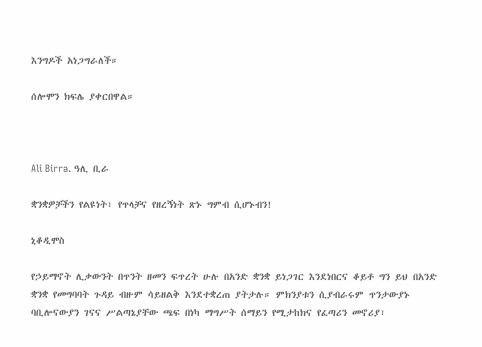እንግዶች አነጋግራለች።

ሰሎሞን ክፍሌ ያቀርበዋል።



Ali Birra. ዓሊ ቢራ

ቋንቋዎቻችን የልዩነት፣ የጥላቻና የዘረኝነት ጽኑ ግምብ ሲሆኑብን!

ኒቆዲሞስ

የኃይማኖት ሊቃውንት በጥንት ዘመን ፍጥረት ሁሉ በአንድ ቋንቋ ይነጋገር እንደነበርና ቆይቶ ግን ይህ በአንድ ቋንቋ የመግባባት ጉዳይ ብዙም ሳይዘልቅ እንደተቋረጠ ያትታሉ። ምክንያቱን ሲያብራሩም ጥንታውያኑ ባቢሎናውያን ገናና ሥልጣኔያቸው ጫፍ በነካ ማግሥት ሰማይን የሚታከክና የፈጣሪን መኖሪያ፣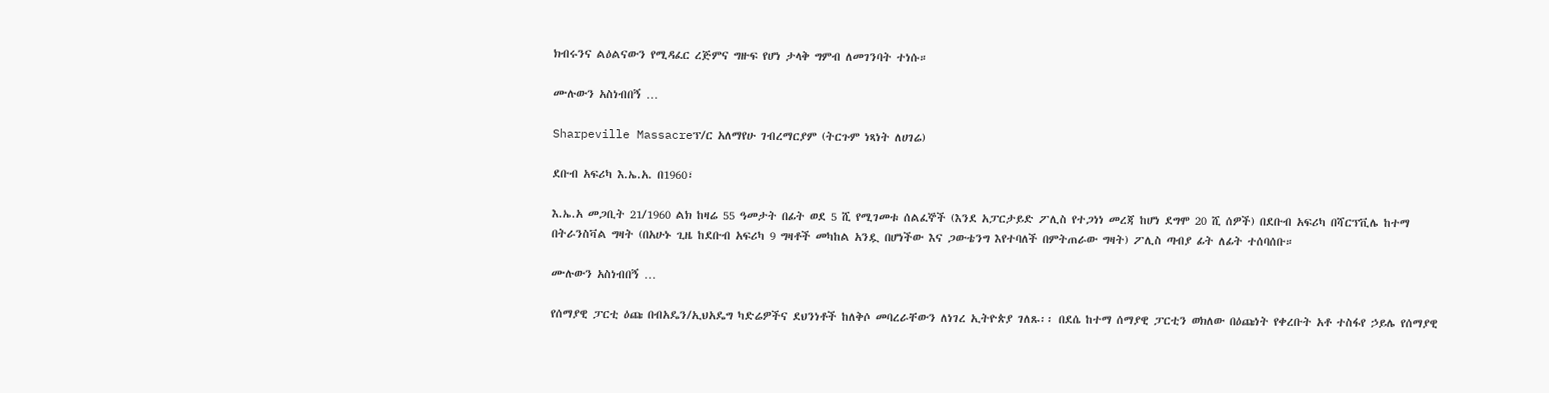ክብሩንና ልዕልናውን የሚዳፈር ረጅምና ግዙፍ የሆነ ታላቅ ግምብ ለመገንባት ተነሱ።

ሙሉውን አስነብበኝ …

Sharpeville Massacreፕ/ር አለማየሁ ገብረማርያም (ትርጉም ነጻነት ለሀገሬ)

ደቡብ አፍሪካ እ.ኤ.አ. በ1960፣

እ.ኤ.አ መጋቢት 21/1960 ልክ ከዛሬ 55 ዓመታት በፊት ወደ 5 ሺ የሚገመቱ ሰልፈኞች (እንደ አፓርታይድ ፖሊስ የተጋነነ መረጃ ከሆነ ደግሞ 20 ሺ ሰዎች) በደቡብ አፍሪካ በሻርፕቪሌ ከተማ በትራንስቫል ግዛት (በአሁኑ ጊዜ ከደቡብ አፍሪካ 9 ግዛቶች መካከል አንዷ በሆነችው እና ጋውቴንግ እየተባለች በምትጠራው ግዛት) ፖሊስ ጣብያ ፊት ለፊት ተሰባሰቡ።

ሙሉውን አስነብበኝ …

የሰማያዊ ፓርቲ ዕጩ በብአዴን/ኢህአዴግ ካድሬዎችና ደህንነቶች ከለቅሶ መባረራቸውን ለነገረ ኢትዮጵያ ገለጹ፡፡ በደሴ ከተማ ሰማያዊ ፓርቲን ወክለው በዕጩነት የቀረቡት አቶ ተስፋየ ኃይሌ የሰማያዊ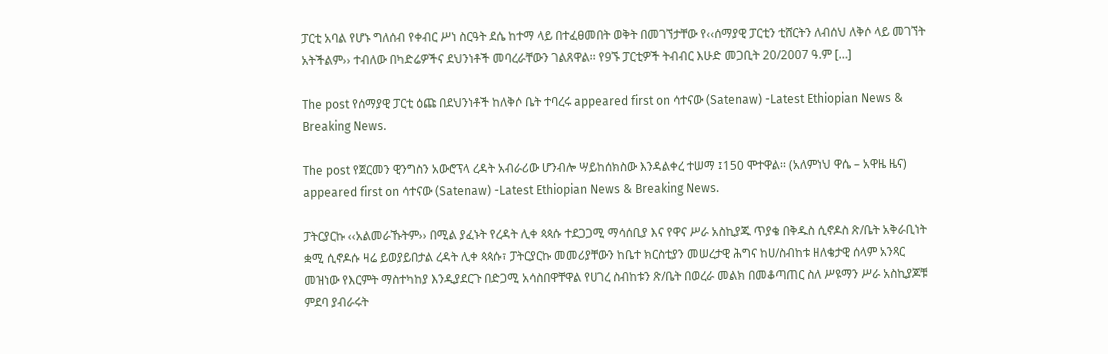ፓርቲ አባል የሆኑ ግለሰብ የቀብር ሥነ ስርዓት ደሴ ከተማ ላይ በተፈፀመበት ወቅት በመገኘታቸው የ‹‹ሰማያዊ ፓርቲን ቲሸርትን ለብሰህ ለቅሶ ላይ መገኘት አትችልም›› ተብለው በካድሬዎችና ደህንነቶች መባረራቸውን ገልጸዋል፡፡ የ9ኙ ፓርቲዎች ትብብር እሁድ መጋቢት 20/2007 ዓ.ም […]

The post የሰማያዊ ፓርቲ ዕጩ በደህንነቶች ከለቅሶ ቤት ተባረሩ appeared first on ሳተናው (Satenaw) -Latest Ethiopian News & Breaking News.

The post የጀርመን ዊንግስን አውሮፕላ ረዳት አብራሪው ሆንብሎ ሣይከሰክስው እንዳልቀረ ተሠማ ፤150 ሞተዋል፡፡ (አለምነህ ዋሴ – አዋዜ ዜና) appeared first on ሳተናው (Satenaw) -Latest Ethiopian News & Breaking News.

ፓትርያርኩ ‹‹አልመራኹትም›› በሚል ያፈኑት የረዳት ሊቀ ጳጳሱ ተደጋጋሚ ማሳሰቢያ እና የዋና ሥራ አስኪያጁ ጥያቄ በቅዱስ ሲኖዶስ ጽ/ቤት አቅራቢነት ቋሚ ሲኖዶሱ ዛሬ ይወያይበታል ረዳት ሊቀ ጳጳሱ፣ ፓትርያርኩ መመሪያቸውን ከቤተ ክርስቲያን መሠረታዊ ሕግና ከሀ/ስብከቱ ዘለቄታዊ ሰላም አንጻር መዝነው የእርምት ማስተካከያ እንዲያደርጉ በድጋሚ አሳስበዋቸዋል የሀገረ ስብከቱን ጽ/ቤት በወረራ መልክ በመቆጣጠር ስለ ሥዩማን ሥራ አስኪያጆቹ ምደባ ያብራሩት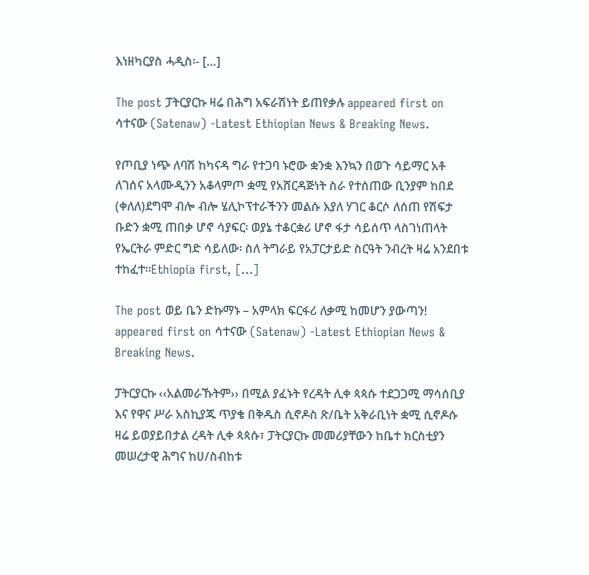እነዘካርያስ ሓዲስ፡- […]

The post ፓትርያርኩ ዛሬ በሕግ አፍራሽነት ይጠየቃሉ appeared first on ሳተናው (Satenaw) -Latest Ethiopian News & Breaking News.

የጦቢያ ነጭ ለባሽ ከካናዳ ግራ የተጋባ ኑሮው ቋንቋ እንኳን በወጉ ሳይማር አቶ ለገሰና አላሙዲንን አቆላምጦ ቋሚ የአሸርዳጅነት ስራ የተሰጠው ቢንያም ከበደ (ቀለለ)ደግሞ ብሎ ብሎ ሄሊኮፕተራችንን መልሱ እያለ ሃገር ቆርሶ ለሰጠ የሽፍታ ቡድን ቋሚ ጠበቃ ሆኖ ሳያፍር፡ ወያኔ ተቆርቋሪ ሆኖ ፋታ ሳይሰጥ ላስገነጠላት የኤርትራ ምድር ግድ ሳይለው፡ ስለ ትግራይ የአፓርታይድ ስርዓት ንብረት ዛሬ አንደበቱ ተከፈተ።Ethiopia first, […]

The post ወይ ቤን ድኩማኑ – አምላክ ፍርፋሪ ለቃሚ ከመሆን ያውጣን! appeared first on ሳተናው (Satenaw) -Latest Ethiopian News & Breaking News.

ፓትርያርኩ ‹‹አልመራኹትም›› በሚል ያፈኑት የረዳት ሊቀ ጳጳሱ ተደጋጋሚ ማሳሰቢያ እና የዋና ሥራ አስኪያጁ ጥያቄ በቅዱስ ሲኖዶስ ጽ/ቤት አቅራቢነት ቋሚ ሲኖዶሱ ዛሬ ይወያይበታል ረዳት ሊቀ ጳጳሱ፣ ፓትርያርኩ መመሪያቸውን ከቤተ ክርስቲያን መሠረታዊ ሕግና ከሀ/ስብከቱ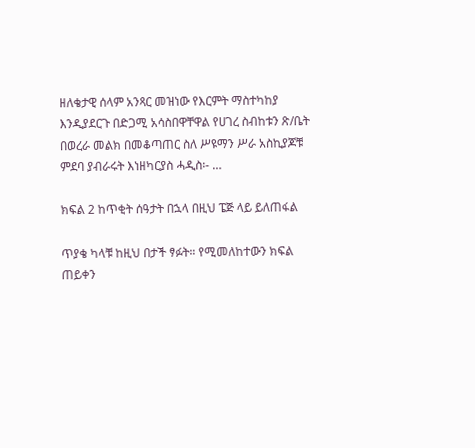ዘለቄታዊ ሰላም አንጻር መዝነው የእርምት ማስተካከያ እንዲያደርጉ በድጋሚ አሳስበዋቸዋል የሀገረ ስብከቱን ጽ/ቤት በወረራ መልክ በመቆጣጠር ስለ ሥዩማን ሥራ አስኪያጆቹ ምደባ ያብራሩት እነዘካርያስ ሓዲስ፡- …

ክፍል 2 ከጥቂት ሰዓታት በኋላ በዚህ ፔጅ ላይ ይለጠፋል

ጥያቄ ካላቹ ከዚህ በታች ፃፉት። የሚመለከተውን ክፍል ጠይቀን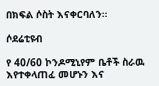በክፍል ሶስት እናቀርባለን።

ሶደሬቲዩብ

የ 40/60 ኮንዶሚኒየም ቤቶች ስራዉ እየተቀላጠፈ መሆኑን እና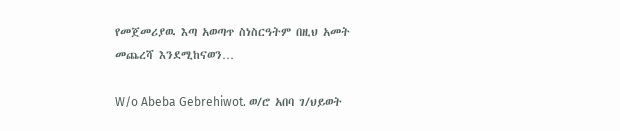የመጀመሪያዉ እጣ አወጣጥ ስነስርዓትም በዚህ አመት መጨረሻ እንደሚከናወን…

W/o Abeba Gebrehiwot. ወ/ሮ አበባ ገ/ህይወት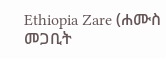Ethiopia Zare (ሐሙስ መጋቢት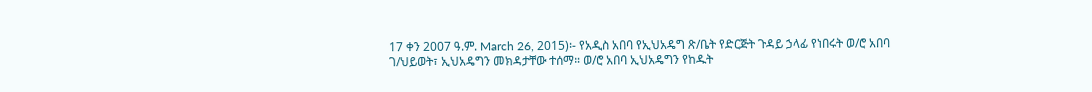17 ቀን 2007 ዓ.ም. March 26, 2015)፡- የአዲስ አበባ የኢህአዴግ ጽ/ቤት የድርጅት ጉዳይ ኃላፊ የነበሩት ወ/ሮ አበባ ገ/ህይወት፣ ኢህአዴግን መክዳታቸው ተሰማ። ወ/ሮ አበባ ኢህአዴግን የከዱት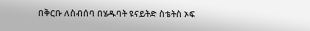በቅርቡ ለስብሰባ በሄዱባት ዩናይትድ ስቴትስ ኦፍ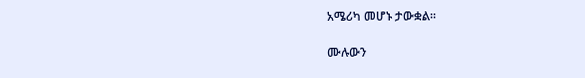አሜሪካ መሆኑ ታውቋል።

ሙሉውን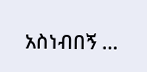አስነብበኝ …